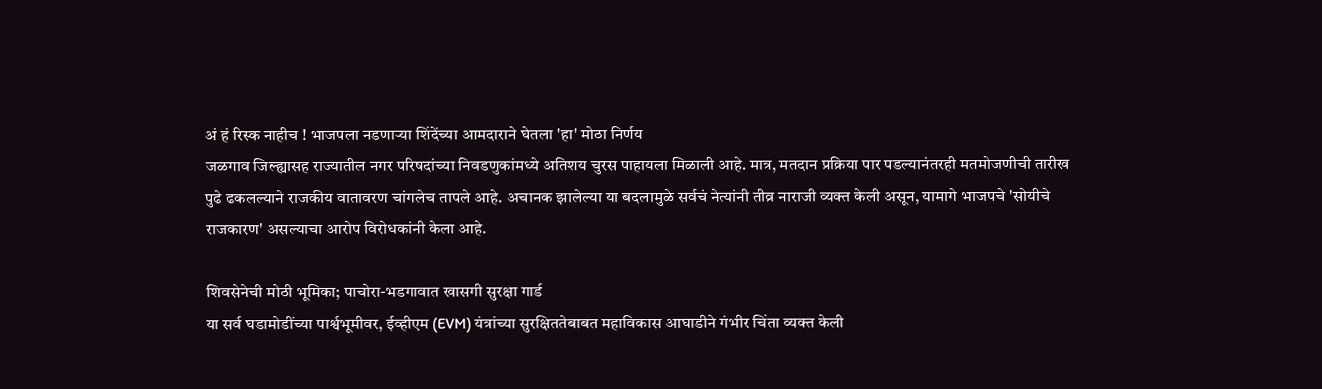अं हं रिस्क नाहीच ! भाजपला नडणाऱ्या शिंदेंच्या आमदाराने घेतला 'हा' मोठा निर्णय
जळगाव जिल्ह्यासह राज्यातील नगर परिषदांच्या निवडणुकांमध्ये अतिशय चुरस पाहायला मिळाली आहे. मात्र, मतदान प्रक्रिया पार पडल्यानंतरही मतमोजणीची तारीख पुढे ढकलल्याने राजकीय वातावरण चांगलेच तापले आहे. अचानक झालेल्या या बदलामुळे सर्वचं नेत्यांनी तीव्र नाराजी व्यक्त केली असून, यामागे भाजपचे 'सोयीचे राजकारण' असल्याचा आरोप विरोधकांनी केला आहे.

शिवसेनेची मोठी भूमिका; पाचोरा-भडगावात खासगी सुरक्षा गार्ड
या सर्व घडामोडींच्या पार्श्वभूमीवर, ईव्हीएम (EVM) यंत्रांच्या सुरक्षिततेबाबत महाविकास आघाडीने गंभीर चिंता व्यक्त केली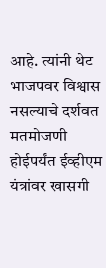आहे. त्यांनी थेट भाजपवर विश्वास नसल्याचे दर्शवत मतमोजणी होईपर्यंत ईव्हीएम यंत्रांवर खासगी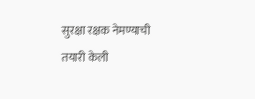सुरक्षा रक्षक नेमण्याची तयारी केली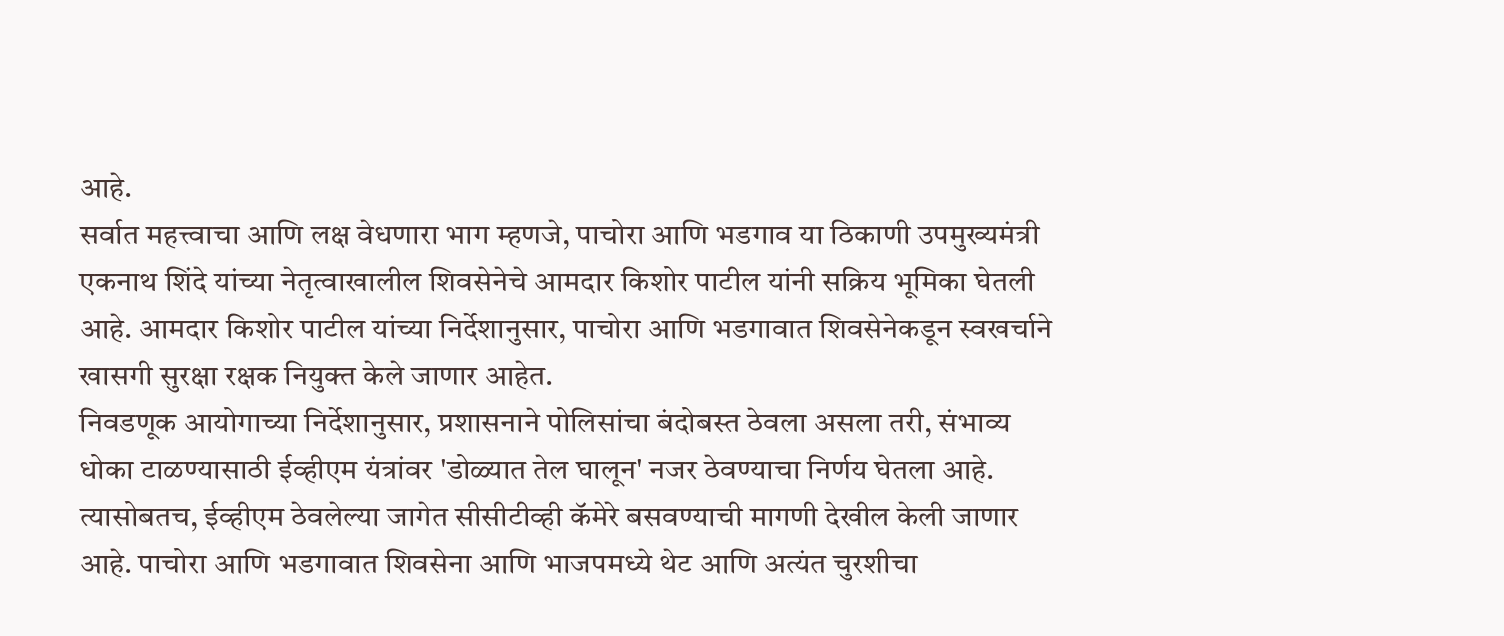आहे.
सर्वात महत्त्वाचा आणि लक्ष वेधणारा भाग म्हणजे, पाचोरा आणि भडगाव या ठिकाणी उपमुख्यमंत्री एकनाथ शिंदे यांच्या नेतृत्वाखालील शिवसेनेचे आमदार किशोर पाटील यांनी सक्रिय भूमिका घेतली आहे. आमदार किशोर पाटील यांच्या निर्देशानुसार, पाचोरा आणि भडगावात शिवसेनेकडून स्वखर्चाने खासगी सुरक्षा रक्षक नियुक्त केले जाणार आहेत.
निवडणूक आयोगाच्या निर्देशानुसार, प्रशासनाने पोलिसांचा बंदोबस्त ठेवला असला तरी, संभाव्य धोका टाळण्यासाठी ईव्हीएम यंत्रांवर 'डोळ्यात तेल घालून' नजर ठेवण्याचा निर्णय घेतला आहे.
त्यासोबतच, ईव्हीएम ठेवलेल्या जागेत सीसीटीव्ही कॅमेरे बसवण्याची मागणी देखील केली जाणार आहे. पाचोरा आणि भडगावात शिवसेना आणि भाजपमध्ये थेट आणि अत्यंत चुरशीचा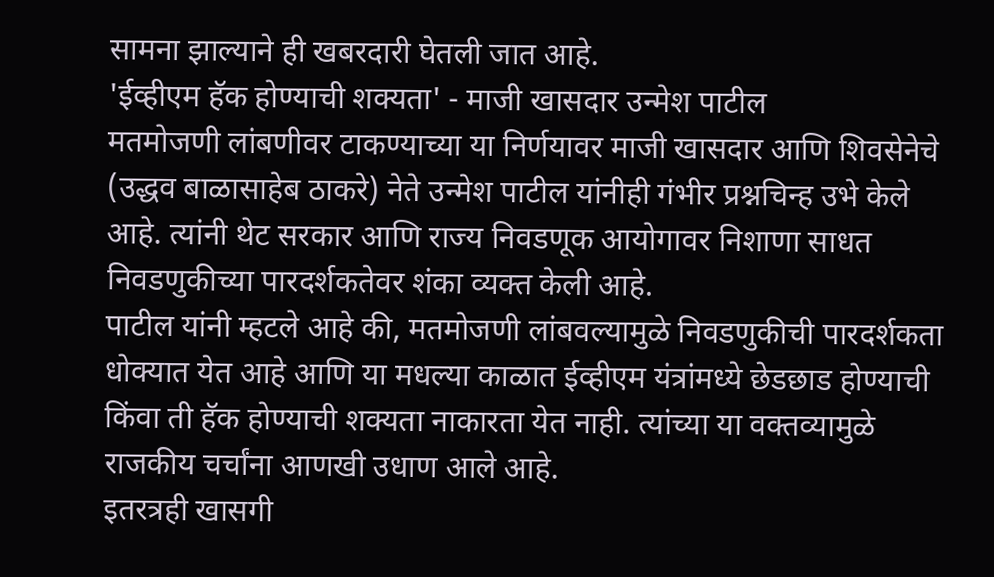सामना झाल्याने ही खबरदारी घेतली जात आहे.
'ईव्हीएम हॅक होण्याची शक्यता' - माजी खासदार उन्मेश पाटील
मतमोजणी लांबणीवर टाकण्याच्या या निर्णयावर माजी खासदार आणि शिवसेनेचे (उद्धव बाळासाहेब ठाकरे) नेते उन्मेश पाटील यांनीही गंभीर प्रश्नचिन्ह उभे केले आहे. त्यांनी थेट सरकार आणि राज्य निवडणूक आयोगावर निशाणा साधत निवडणुकीच्या पारदर्शकतेवर शंका व्यक्त केली आहे.
पाटील यांनी म्हटले आहे की, मतमोजणी लांबवल्यामुळे निवडणुकीची पारदर्शकता धोक्यात येत आहे आणि या मधल्या काळात ईव्हीएम यंत्रांमध्ये छेडछाड होण्याची किंवा ती हॅक होण्याची शक्यता नाकारता येत नाही. त्यांच्या या वक्तव्यामुळे राजकीय चर्चांना आणखी उधाण आले आहे.
इतरत्रही खासगी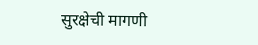सुरक्षेची मागणी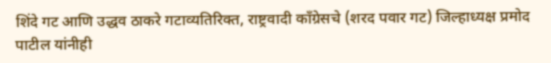शिंदे गट आणि उद्धव ठाकरे गटाव्यतिरिक्त, राष्ट्रवादी काँग्रेसचे (शरद पवार गट) जिल्हाध्यक्ष प्रमोद पाटील यांनीही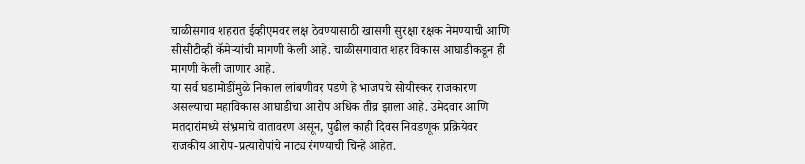चाळीसगाव शहरात ईव्हीएमवर लक्ष ठेवण्यासाठी खासगी सुरक्षा रक्षक नेमण्याची आणि सीसीटीव्ही कॅमेऱ्यांची मागणी केली आहे. चाळीसगावात शहर विकास आघाडीकडून ही मागणी केली जाणार आहे.
या सर्व घडामोडींमुळे निकाल लांबणीवर पडणे हे भाजपचे सोयीस्कर राजकारण असल्याचा महाविकास आघाडीचा आरोप अधिक तीव्र झाला आहे. उमेदवार आणि मतदारांमध्ये संभ्रमाचे वातावरण असून, पुढील काही दिवस निवडणूक प्रक्रियेवर राजकीय आरोप-प्रत्यारोपांचे नाट्य रंगण्याची चिन्हे आहेत.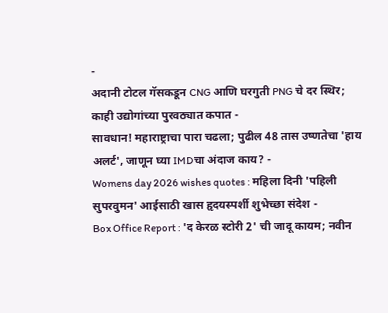-
अदानी टोटल गॅसकडून CNG आणि घरगुती PNG चे दर स्थिर; काही उद्योगांच्या पुरवठ्यात कपात -
सावधान! महाराष्ट्राचा पारा चढला; पुढील 48 तास उष्णतेचा 'हाय अलर्ट', जाणून घ्या IMDचा अंदाज काय? -
Womens day 2026 wishes quotes : महिला दिनी 'पहिली सुपरवुमन' आईसाठी खास हृदयस्पर्शी शुभेच्छा संदेश -
Box Office Report : 'द केरळ स्टोरी 2' ची जादू कायम; नवीन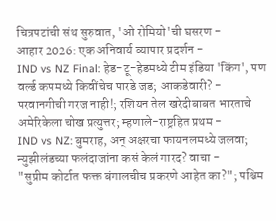चित्रपटांची संथ सुरुवात, 'ओ रोमियो'ची घसरण -
आहार 2026: एक अनिवार्य व्यापार प्रदर्शन -
IND vs NZ Final: हेड-टू-हेडमध्ये टीम इंडिया 'किंग', पण वर्ल्ड कपमध्ये किवींचेच पारडे जड; आकडेवारी? -
परवानगीची गरज नाही!; रशियन तेल खरेदीबाबत भारताचे अमेरिकेला चोख प्रत्युत्तर; म्हणाले-राष्ट्रहित प्रथम -
IND vs NZ: बुमराह, अन् अक्षरचा फायनलमध्ये जलवा; न्युझीलंडच्या फलंदाजांना कसं केलं गारद? वाचा -
"सुप्रीम कोर्टात फक्त बंगालचीच प्रकरणे आहेत का?"; पश्चिम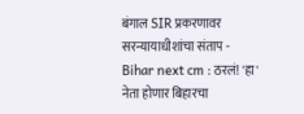बंगाल SIR प्रकरणावर सरन्यायाधीशांचा संताप -
Bihar next cm : ठरलं! 'हा' नेता होणार बिहारचा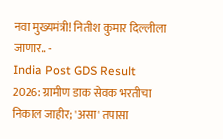नवा मुख्यमंत्री! नितीश कुमार दिल्लीला जाणार.. -
India Post GDS Result 2026: ग्रामीण डाक सेवक भरतीचा निकाल जाहीर; 'असा' तपासा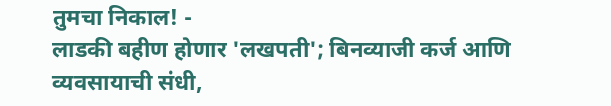तुमचा निकाल! -
लाडकी बहीण होणार 'लखपती'; बिनव्याजी कर्ज आणि व्यवसायाची संधी,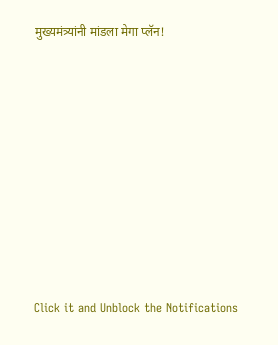मुख्यमंत्र्यांनी मांडला मेगा प्लॅन!









Click it and Unblock the Notifications